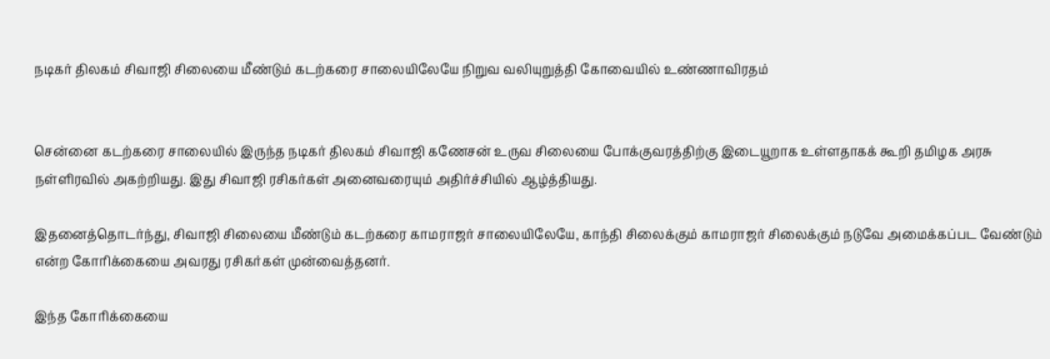நடிகர் திலகம் சிவாஜி சிலையை மீண்டும் கடற்கரை சாலையிலேயே நிறுவ வலியுறுத்தி கோவையில் உண்ணாவிரதம்


சென்னை கடற்கரை சாலையில் இருந்த நடிகர் திலகம் சிவாஜி கணேசன் உருவ சிலையை போக்குவரத்திற்கு இடையூறாக உள்ளதாகக் கூறி தமிழக அரசு நள்ளிரவில் அகற்றியது. இது சிவாஜி ரசிகர்கள் அனைவரையும் அதிர்ச்சியில் ஆழ்த்தியது.

இதனைத்தொடர்ந்து, சிவாஜி சிலையை மீண்டும் கடற்கரை காமராஜர் சாலையிலேயே, காந்தி சிலைக்கும் காமராஜர் சிலைக்கும் நடுவே அமைக்கப்பட வேண்டும் என்ற கோரிக்கையை அவரது ரசிகர்கள் முன்வைத்தனர்.

இந்த கோரிக்கையை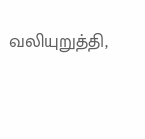வலியுறுத்தி,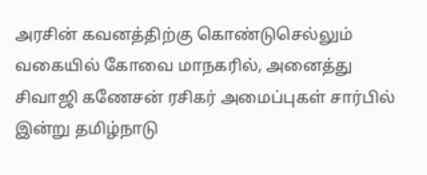அரசின் கவனத்திற்கு கொண்டுசெல்லும் வகையில் கோவை மாநகரில், அனைத்து    சிவாஜி கணேசன் ரசிகர் அமைப்புகள் சார்பில் இன்று தமிழ்நாடு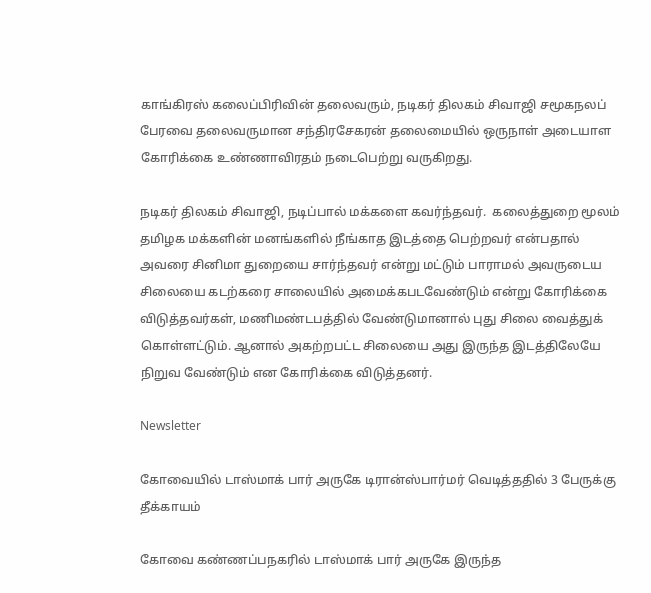காங்கிரஸ் கலைப்பிரிவின் தலைவரும், நடிகர் திலகம் சிவாஜி சமூகநலப் பேரவை தலைவருமான சந்திரசேகரன் தலைமையில் ஒருநாள் அடையாள கோரிக்கை உண்ணாவிரதம் நடைபெற்று வருகிறது.

நடிகர் திலகம் சிவாஜி, நடிப்பால் மக்களை கவர்ந்தவர்.  கலைத்துறை மூலம் தமிழக மக்களின் மனங்களில் நீங்காத இடத்தை பெற்றவர் என்பதால் அவரை சினிமா துறையை சார்ந்தவர் என்று மட்டும் பாராமல் அவருடைய சிலையை கடற்கரை சாலையில் அமைக்கபடவேண்டும் என்று கோரிக்கை விடுத்தவர்கள், மணிமண்டபத்தில் வேண்டுமானால் புது சிலை வைத்துக் கொள்ளட்டும். ஆனால் அகற்றபட்ட சிலையை அது இருந்த இடத்திலேயே நிறுவ வேண்டும் என கோரிக்கை விடுத்தனர்.

Newsletter

கோவையில் டாஸ்மாக் பார் அருகே டிரான்ஸ்பார்மர் வெடித்ததில் 3 பேருக்கு தீக்காயம்

கோவை கண்ணப்பநகரில் டாஸ்மாக் பார் அருகே இருந்த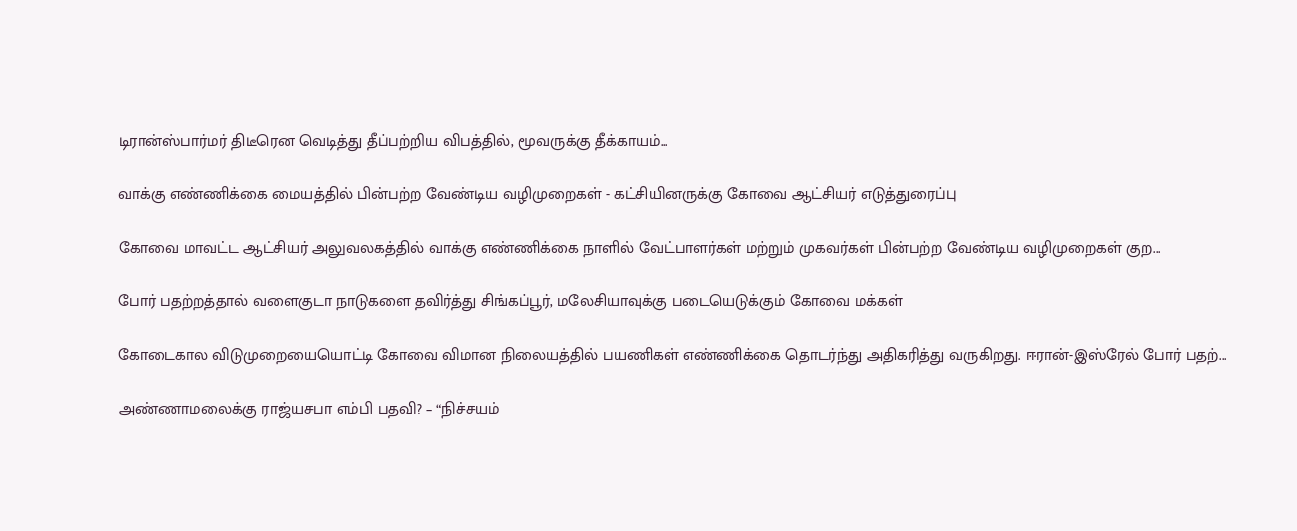டிரான்ஸ்பார்மர் திடீரென வெடித்து தீப்பற்றிய விபத்தில், மூவருக்கு தீக்காயம்...

வாக்கு எண்ணிக்கை மையத்தில் பின்பற்ற வேண்டிய வழிமுறைகள் - கட்சியினருக்கு கோவை ஆட்சியர் எடுத்துரைப்பு

கோவை மாவட்ட ஆட்சியர் அலுவலகத்தில் வாக்கு எண்ணிக்கை நாளில் வேட்பாளர்கள் மற்றும் முகவர்கள் பின்பற்ற வேண்டிய வழிமுறைகள் குற...

போர் பதற்றத்தால் வளைகுடா நாடுகளை தவிர்த்து சிங்கப்பூர், மலேசியாவுக்கு படையெடுக்கும் கோவை மக்கள்

கோடைகால விடுமுறையையொட்டி கோவை விமான நிலையத்தில் பயணிகள் எண்ணிக்கை தொடர்ந்து அதிகரித்து வருகிறது. ஈரான்-இஸ்ரேல் போர் பதற்...

அண்ணாமலைக்கு ராஜ்யசபா எம்பி பதவி? – “நிச்சயம்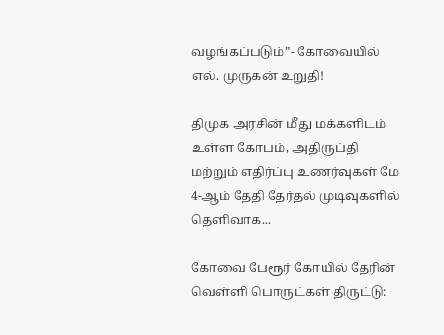வழங்கப்படும்”- கோவையில் எல். முருகன் உறுதி!

திமுக அரசின் மீது மக்களிடம் உள்ள கோபம், அதிருப்தி மற்றும் எதிர்ப்பு உணர்வுகள் மே 4-ஆம் தேதி தேர்தல் முடிவுகளில் தெளிவாக...

கோவை பேரூர் கோயில் தேரின் வெள்ளி பொருட்கள் திருட்டு: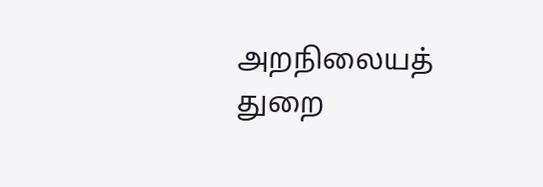அறநிலையத் துறை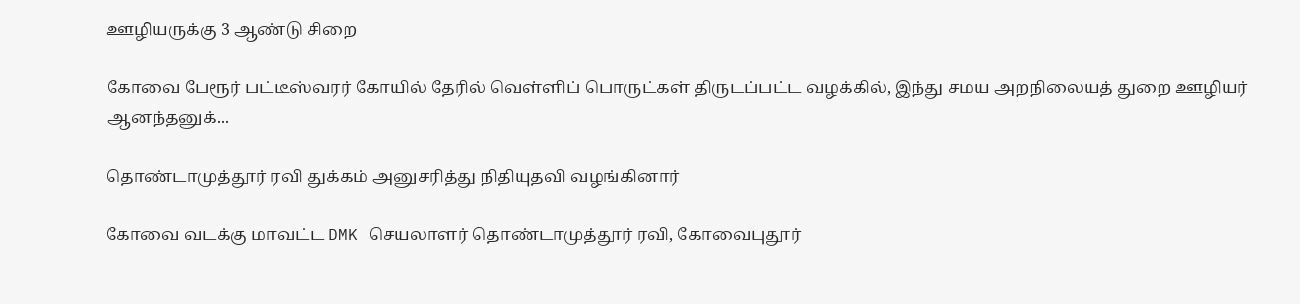ஊழியருக்கு 3 ஆண்டு சிறை

கோவை பேரூர் பட்டீஸ்வரர் கோயில் தேரில் வெள்ளிப் பொருட்கள் திருடப்பட்ட வழக்கில், இந்து சமய அறநிலையத் துறை ஊழியர் ஆனந்தனுக்...

தொண்டாமுத்தூர் ரவி துக்கம் அனுசரித்து நிதியுதவி வழங்கினார்

கோவை வடக்கு மாவட்ட DMK செயலாளர் தொண்டாமுத்தூர் ரவி, கோவைபுதூர்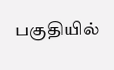பகுதியில்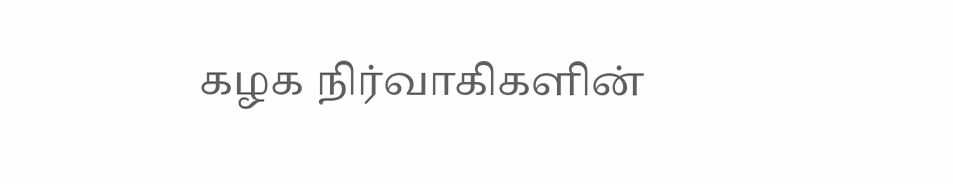கழக நிர்வாகிகளின்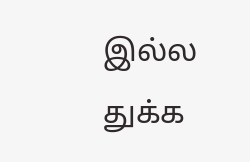இல்ல துக்க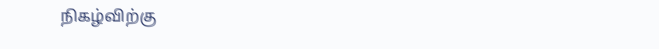நிகழ்விற்கு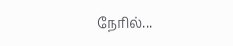நேரில்...